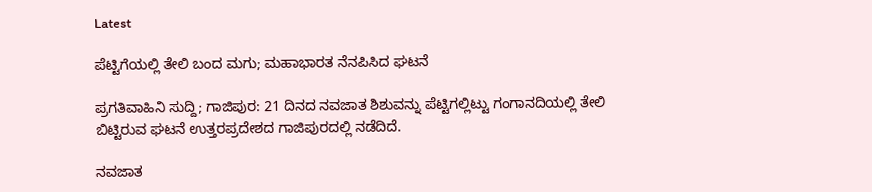Latest

ಪೆಟ್ಟಿಗೆಯಲ್ಲಿ ತೇಲಿ ಬಂದ ಮಗು; ಮಹಾಭಾರತ ನೆನಪಿಸಿದ ಘಟನೆ

ಪ್ರಗತಿವಾಹಿನಿ ಸುದ್ದಿ; ಗಾಜಿಪುರ: 21 ದಿನದ ನವಜಾತ ಶಿಶುವನ್ನು ಪೆಟ್ಟಿಗಲ್ಲಿಟ್ಟು ಗಂಗಾನದಿಯಲ್ಲಿ ತೇಲಿ ಬಿಟ್ಟಿರುವ ಘಟನೆ ಉತ್ತರಪ್ರದೇಶದ ಗಾಜಿಪುರದಲ್ಲಿ ನಡೆದಿದೆ.

ನವಜಾತ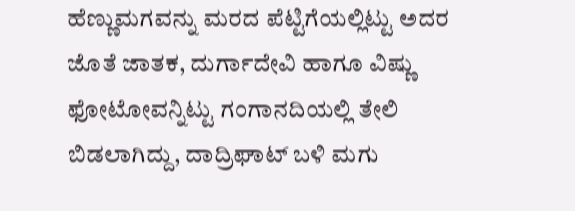ಹೆಣ್ಣುಮಗವನ್ನು ಮರದ ಪೆಟ್ಟಿಗೆಯಲ್ಲಿಟ್ಟು ಅದರ ಜೊತೆ ಜಾತಕ, ದುರ್ಗಾದೇವಿ ಹಾಗೂ ವಿಷ್ಣು ಫೋಟೋವನ್ನಿಟ್ಟು ಗಂಗಾನದಿಯಲ್ಲಿ ತೇಲಿ ಬಿಡಲಾಗಿದ್ದು, ದಾದ್ರಿಘಾಟ್ ಬಳಿ ಮಗು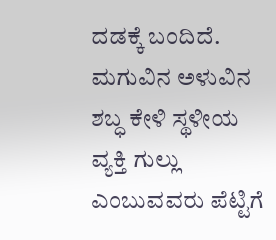ದಡಕ್ಕೆ ಬಂದಿದೆ. ಮಗುವಿನ ಅಳುವಿನ ಶಬ್ಧ ಕೇಳಿ ಸ್ಥಳೀಯ ವ್ಯಕ್ತಿ ಗುಲ್ಲು ಎಂಬುವವರು ಪೆಟ್ಟಿಗೆ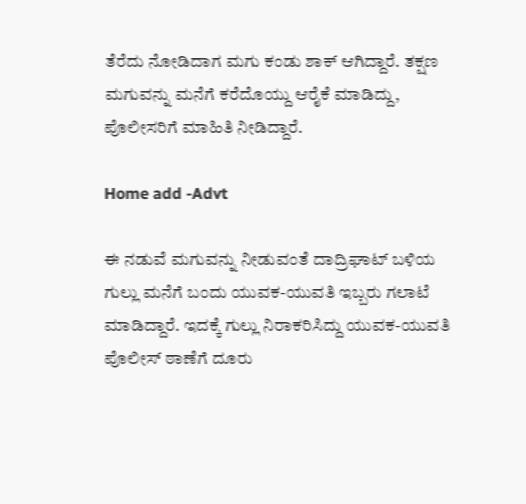ತೆರೆದು ನೋಡಿದಾಗ ಮಗು ಕಂಡು ಶಾಕ್ ಆಗಿದ್ದಾರೆ. ತಕ್ಷಣ ಮಗುವನ್ನು ಮನೆಗೆ ಕರೆದೊಯ್ದು ಆರೈಕೆ ಮಾಡಿದ್ದು, ಪೊಲೀಸರಿಗೆ ಮಾಹಿತಿ ನೀಡಿದ್ದಾರೆ.

Home add -Advt

ಈ ನಡುವೆ ಮಗುವನ್ನು ನೀಡುವಂತೆ ದಾದ್ರಿಘಾಟ್ ಬಳಿಯ ಗುಲ್ಲು ಮನೆಗೆ ಬಂದು ಯುವಕ-ಯುವತಿ ಇಬ್ಬರು ಗಲಾಟೆ ಮಾಡಿದ್ದಾರೆ. ಇದಕ್ಕೆ ಗುಲ್ಲು ನಿರಾಕರಿಸಿದ್ದು ಯುವಕ-ಯುವತಿ ಪೊಲೀಸ್ ಠಾಣೆಗೆ ದೂರು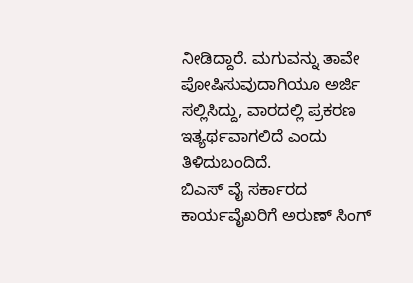ನೀಡಿದ್ದಾರೆ. ಮಗುವನ್ನು ತಾವೇ ಪೋಷಿಸುವುದಾಗಿಯೂ ಅರ್ಜಿ ಸಲ್ಲಿಸಿದ್ದು, ವಾರದಲ್ಲಿ ಪ್ರಕರಣ ಇತ್ಯರ್ಥವಾಗಲಿದೆ ಎಂದು ತಿಳಿದುಬಂದಿದೆ.
ಬಿಎಸ್ ವೈ ಸರ್ಕಾರದ ಕಾರ್ಯವೈಖರಿಗೆ ಅರುಣ್ ಸಿಂಗ್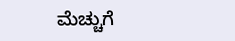ಮೆಚ್ಚುಗೆ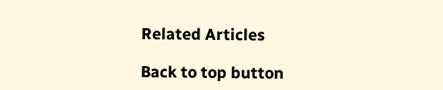Related Articles

Back to top button